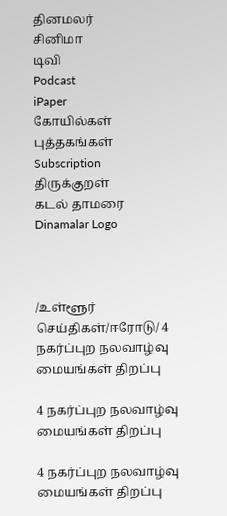தினமலர்
சினிமா
டிவி
Podcast
iPaper
கோயில்கள்
புத்தகங்கள்
Subscription
திருக்குறள்
கடல் தாமரை
Dinamalar Logo



/உள்ளூர் செய்திகள்/ஈரோடு/ 4 நகர்ப்புற நலவாழ்வு மையங்கள் திறப்பு

4 நகர்ப்புற நலவாழ்வு மையங்கள் திறப்பு

4 நகர்ப்புற நலவாழ்வு மையங்கள் திறப்பு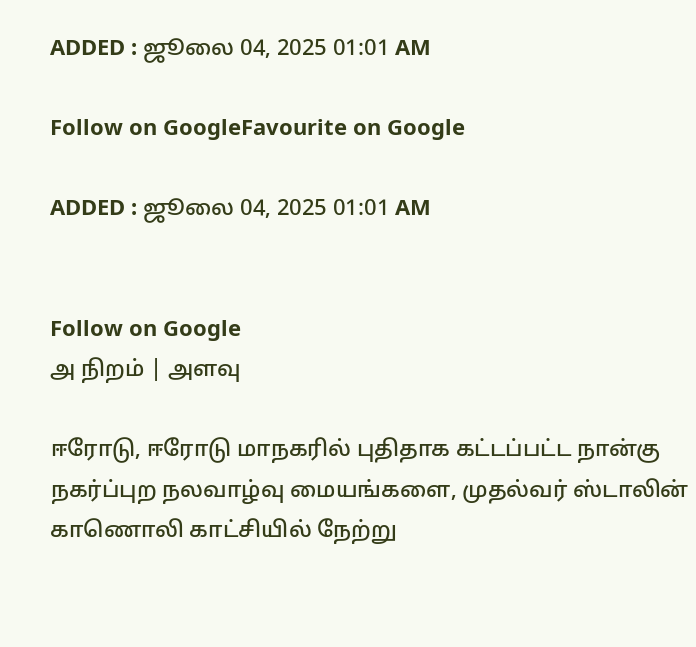ADDED : ஜூலை 04, 2025 01:01 AM

Follow on GoogleFavourite on Google

ADDED : ஜூலை 04, 2025 01:01 AM


Follow on Google
அ நிறம் | அளவு

ஈரோடு, ஈரோடு மாநகரில் புதிதாக கட்டப்பட்ட நான்கு நகர்ப்புற நலவாழ்வு மையங்களை, முதல்வர் ஸ்டாலின் காணொலி காட்சியில் நேற்று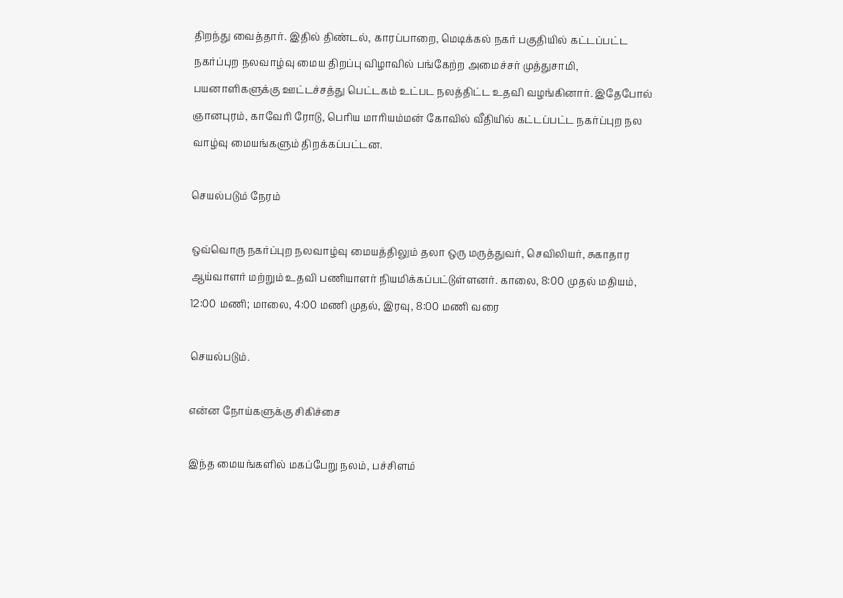திறந்து வைத்தார். இதில் திண்டல், காரப்பாறை, மெடிக்கல் நகர் பகுதியில் கட்டப்பட்ட நகர்ப்புற நலவாழ்வு மைய திறப்பு விழாவில் பங்கேற்ற அமைச்சர் முத்துசாமி, பயனாளிகளுக்கு ஊட்டச்சத்து பெட்டகம் உட்பட நலத்திட்ட உதவி வழங்கினார். இதேபோல் ஞானபுரம், காவேரி ரோடு, பெரிய மாரியம்மன் கோவில் வீதியில் கட்டப்பட்ட நகர்ப்புற நல வாழ்வு மையங்களும் திறக்கப்பட்டன.

செயல்படும் நேரம்

ஒவ்வொரு நகர்ப்புற நலவாழ்வு மையத்திலும் தலா ஒரு மருத்துவர், செவிலியர், சுகாதார ஆய்வாளர் மற்றும் உதவி பணியாளர் நியமிக்கப்பட்டுள்ளனர். காலை, 8:00 முதல் மதியம், 12:00 மணி; மாலை, 4:00 மணி முதல், இரவு, 8:00 மணி வரை

செயல்படும்.

என்ன நோய்களுக்கு சிகிச்சை

இந்த மையங்களில் மகப்பேறு நலம், பச்சிளம்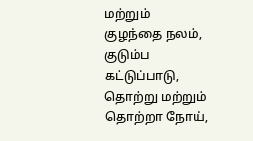மற்றும் குழந்தை நலம், குடும்ப கட்டுப்பாடு, தொற்று மற்றும் தொற்றா நோய்,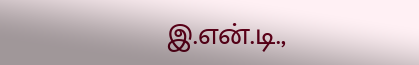இ.என்.டி.,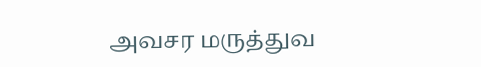அவசர மருத்துவ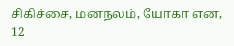சிகிச்சை, மனநலம், யோகா என, 12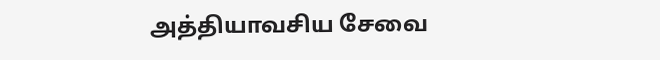அத்தியாவசிய சேவை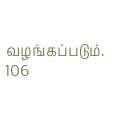வழங்கப்படும். 106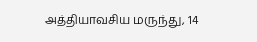அத்தியாவசிய மருந்து, 14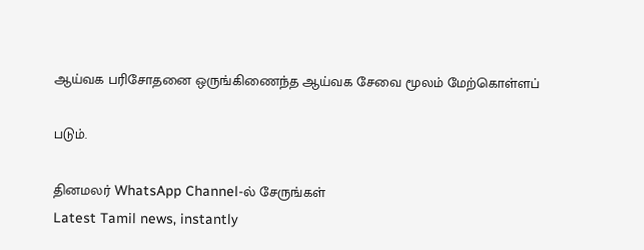ஆய்வக பரிசோதனை ஒருங்கிணைந்த ஆய்வக சேவை மூலம் மேற்கொள்ளப்

படும்.

தினமலர் WhatsApp Channel-ல் சேருங்கள்
Latest Tamil news, instantly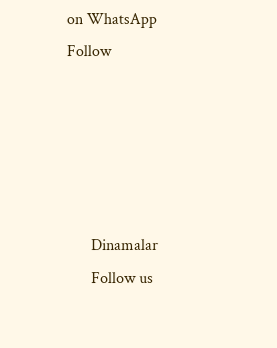on WhatsApp
Follow





      Dinamalar
      Follow us